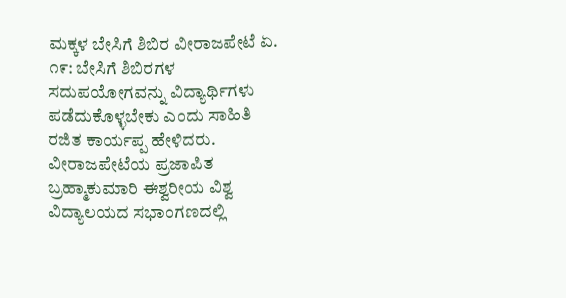ಮಕ್ಕಳ ಬೇಸಿಗೆ ಶಿಬಿರ ವೀರಾಜಪೇಟೆ ಏ. ೧೯: ಬೇಸಿಗೆ ಶಿಬಿರಗಳ ಸದುಪಯೋಗವನ್ನು ವಿದ್ಯಾರ್ಥಿಗಳು ಪಡೆದುಕೊಳ್ಳಬೇಕು ಎಂದು ಸಾಹಿತಿ ರಜಿತ ಕಾರ್ಯಪ್ಪ ಹೇಳಿದರು. ವೀರಾಜಪೇಟೆಯ ಪ್ರಜಾಪಿತ ಬ್ರಹ್ಮಾಕುಮಾರಿ ಈಶ್ವರೀಯ ವಿಶ್ವ ವಿದ್ಯಾಲಯದ ಸಭಾಂಗಣದಲ್ಲಿ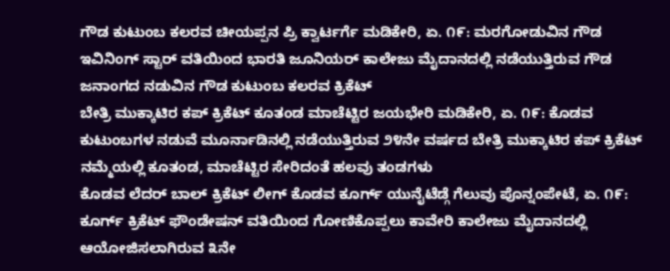ಗೌಡ ಕುಟುಂಬ ಕಲರವ ಚೀಯಪ್ಪನ ಪ್ರಿ ಕ್ವಾರ್ಟರ್ಗೆ ಮಡಿಕೇರಿ, ಏ. ೧೯: ಮರಗೋಡುವಿನ ಗೌಡ ಇವಿನಿಂಗ್ ಸ್ಟಾರ್ ವತಿಯಿಂದ ಭಾರತಿ ಜೂನಿಯರ್ ಕಾಲೇಜು ಮೈದಾನದಲ್ಲಿ ನಡೆಯುತ್ತಿರುವ ಗೌಡ ಜನಾಂಗದ ನಡುವಿನ ಗೌಡ ಕುಟುಂಬ ಕಲರವ ಕ್ರಿಕೆಟ್
ಬೇತ್ರಿ ಮುಕ್ಕಾಟಿರ ಕಪ್ ಕ್ರಿಕೆಟ್ ಕೂತಂಡ ಮಾಚೆಟ್ಟಿರ ಜಯಭೇರಿ ಮಡಿಕೇರಿ, ಏ. ೧೯: ಕೊಡವ ಕುಟುಂಬಗಳ ನಡುವೆ ಮೂರ್ನಾಡಿನಲ್ಲಿ ನಡೆಯುತ್ತಿರುವ ೨೪ನೇ ವರ್ಷದ ಬೇತ್ರಿ ಮುಕ್ಕಾಟಿರ ಕಪ್ ಕ್ರಿಕೆಟ್ ನಮ್ಮೆಯಲ್ಲಿ ಕೂತಂಡ, ಮಾಚೆಟ್ಟಿರ ಸೇರಿದಂತೆ ಹಲವು ತಂಡಗಳು
ಕೊಡವ ಲೆದರ್ ಬಾಲ್ ಕ್ರಿಕೆಟ್ ಲೀಗ್ ಕೊಡವ ಕೂರ್ಗ್ ಯುನೈಟೆಡ್ಗೆ ಗೆಲುವು ಪೊನ್ನಂಪೇಟೆ, ಏ. ೧೯: ಕೂರ್ಗ್ ಕ್ರಿಕೆಟ್ ಫೌಂಡೇಷನ್ ವತಿಯಿಂದ ಗೋಣಿಕೊಪ್ಪಲು ಕಾವೇರಿ ಕಾಲೇಜು ಮೈದಾನದಲ್ಲಿ ಆಯೋಜಿಸಲಾಗಿರುವ ೩ನೇ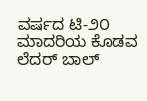ವರ್ಷದ ಟಿ-೨೦ ಮಾದರಿಯ ಕೊಡವ ಲೆದರ್ ಬಾಲ್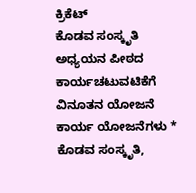ಕ್ರಿಕೆಟ್
ಕೊಡವ ಸಂಸ್ಕೃತಿ ಅಧ್ಯಯನ ಪೀಠದ ಕಾರ್ಯಚಟುವಟಿಕೆಗೆ ವಿನೂತನ ಯೋಜನೆ ಕಾರ್ಯ ಯೋಜನೆಗಳು * ಕೊಡವ ಸಂಸ್ಕೃತಿ,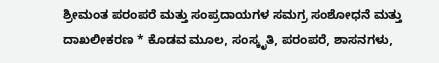ಶ್ರೀಮಂತ ಪರಂಪರೆ ಮತ್ತು ಸಂಪ್ರದಾಯಗಳ ಸಮಗ್ರ ಸಂಶೋಧನೆ ಮತ್ತು ದಾಖಲೀಕರಣ * ಕೊಡವ ಮೂಲ, ಸಂಸ್ಕೃತಿ, ಪರಂಪರೆ, ಶಾಸನಗಳು,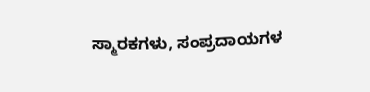ಸ್ಮಾರಕಗಳು, ಸಂಪ್ರದಾಯಗಳ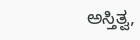ಅಸ್ತಿತ್ವ,